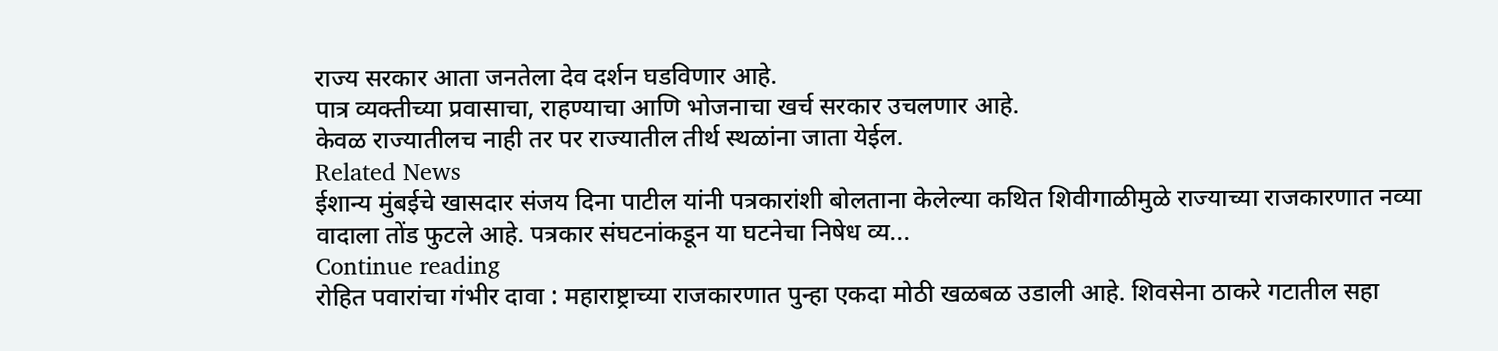राज्य सरकार आता जनतेला देव दर्शन घडविणार आहे.
पात्र व्यक्तीच्या प्रवासाचा, राहण्याचा आणि भोजनाचा खर्च सरकार उचलणार आहे.
केवळ राज्यातीलच नाही तर पर राज्यातील तीर्थ स्थळांना जाता येईल.
Related News
ईशान्य मुंबईचे खासदार संजय दिना पाटील यांनी पत्रकारांशी बोलताना केलेल्या कथित शिवीगाळीमुळे राज्याच्या राजकारणात नव्या वादाला तोंड फुटले आहे. पत्रकार संघटनांकडून या घटनेचा निषेध व्य...
Continue reading
रोहित पवारांचा गंभीर दावा : महाराष्ट्राच्या राजकारणात पुन्हा एकदा मोठी खळबळ उडाली आहे. शिवसेना ठाकरे गटातील सहा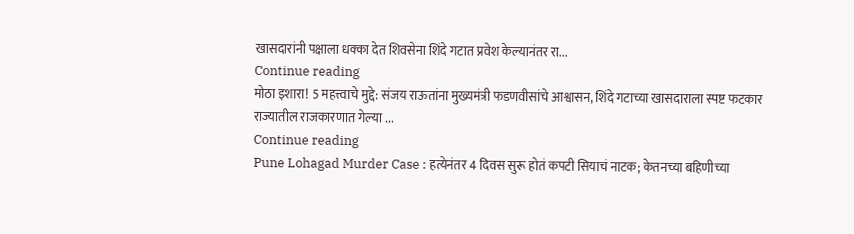खासदारांनी पक्षाला धक्का देत शिवसेना शिंदे गटात प्रवेश केल्यानंतर रा...
Continue reading
मोठा इशारा! 5 महत्त्वाचे मुद्दे: संजय राऊतांना मुख्यमंत्री फडणवीसांचे आश्वासन, शिंदे गटाच्या खासदाराला स्पष्ट फटकार
राज्यातील राजकारणात गेल्या ...
Continue reading
Pune Lohagad Murder Case : हत्येनंतर 4 दिवस सुरू होतं कपटी सियाचं नाटक; केतनच्या बहिणीच्या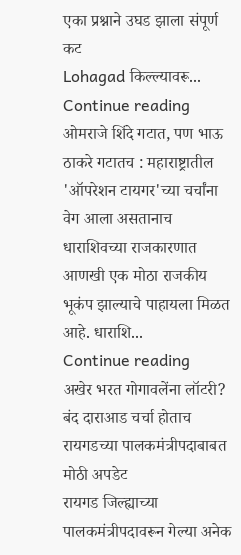एका प्रश्नाने उघड झाला संपूर्ण कट
Lohagad किल्ल्यावरू...
Continue reading
ओमराजे शिंदे गटात, पण भाऊ ठाकरे गटातच : महाराष्ट्रातील 'ऑपरेशन टायगर'च्या चर्चांना वेग आला असतानाच धाराशिवच्या राजकारणात आणखी एक मोठा राजकीय भूकंप झाल्याचे पाहायला मिळत आहे. धाराशि...
Continue reading
अखेर भरत गोगावलेंना लॉटरी? बंद दाराआड चर्चा होताच रायगडच्या पालकमंत्रीपदाबाबत मोठी अपडेट
रायगड जिल्ह्याच्या पालकमंत्रीपदावरून गेल्या अनेक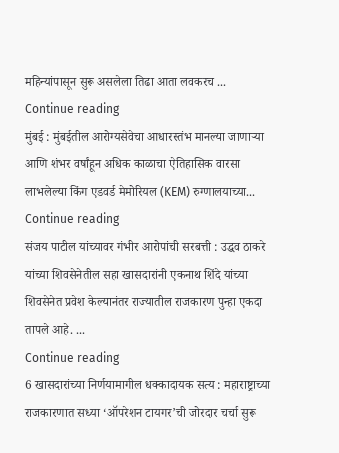महिन्यांपासून सुरू असलेला तिढा आता लवकरच ...
Continue reading
मुंबई : मुंबईतील आरोग्यसेवेचा आधारस्तंभ मानल्या जाणाऱ्या आणि शंभर वर्षांहून अधिक काळाचा ऐतिहासिक वारसा लाभलेल्या किंग एडवर्ड मेमोरियल (KEM) रुग्णालयाच्या...
Continue reading
संजय पाटील यांच्यावर गंभीर आरोपांची सरबत्ती : उद्धव ठाकरे यांच्या शिवसेनेतील सहा खासदारांनी एकनाथ शिंदे यांच्या शिवसेनेत प्रवेश केल्यानंतर राज्यातील राजकारण पुन्हा एकदा तापले आहे. ...
Continue reading
6 खासदारांच्या निर्णयामागील धक्कादायक सत्य : महाराष्ट्राच्या राजकारणात सध्या ‘ऑपरेशन टायगर’ची जोरदार चर्चा सुरू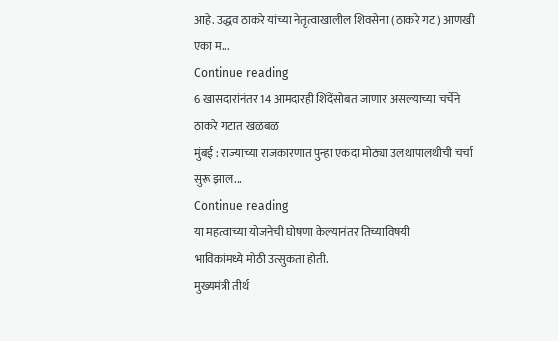आहे. उद्धव ठाकरे यांच्या नेतृत्वाखालील शिवसेना (ठाकरे गट) आणखी एका म...
Continue reading
6 खासदारांनंतर 14 आमदारही शिंदेंसोबत जाणार असल्याच्या चर्चेने ठाकरे गटात खळबळ
मुंबई : राज्याच्या राजकारणात पुन्हा एकदा मोठ्या उलथापालथीची चर्चा सुरू झाल...
Continue reading
या महत्वाच्या योजनेची घोषणा केल्यानंतर तिच्याविषयी
भाविकांमध्ये मोठी उत्सुकता होती.
मुख्यमंत्री तीर्थ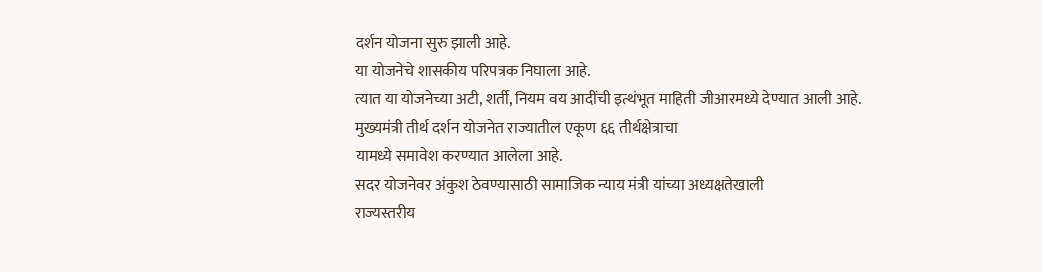दर्शन योजना सुरु झाली आहे.
या योजनेचे शासकीय परिपत्रक निघाला आहे.
त्यात या योजनेच्या अटी, शर्ती, नियम वय आदींची इत्थंभूत माहिती जीआरमध्ये देण्यात आली आहे.
मुख्यमंत्री तीर्थ दर्शन योजनेत राज्यातील एकूण ६६ तीर्थक्षेत्राचा
यामध्ये समावेश करण्यात आलेला आहे.
सदर योजनेवर अंकुश ठेवण्यासाठी सामाजिक न्याय मंत्री यांच्या अध्यक्षतेखाली
राज्यस्तरीय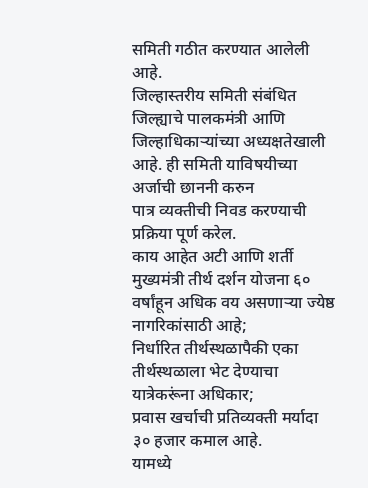समिती गठीत करण्यात आलेली आहे.
जिल्हास्तरीय समिती संबंधित जिल्ह्याचे पालकमंत्री आणि
जिल्हाधिकाऱ्यांच्या अध्यक्षतेखाली आहे. ही समिती याविषयीच्या अर्जाची छाननी करुन
पात्र व्यक्तीची निवड करण्याची प्रक्रिया पूर्ण करेल.
काय आहेत अटी आणि शर्ती
मुख्यमंत्री तीर्थ दर्शन योजना ६० वर्षांहून अधिक वय असणाऱ्या ज्येष्ठ नागरिकांसाठी आहे;
निर्धारित तीर्थस्थळापैकी एका तीर्थस्थळाला भेट देण्याचा यात्रेकरूंना अधिकार;
प्रवास खर्चाची प्रतिव्यक्ती मर्यादा ३० हजार कमाल आहे.
यामध्ये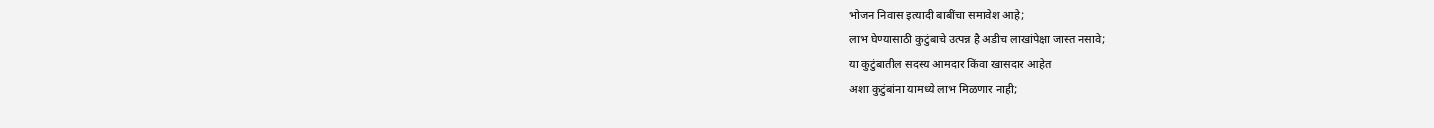भोजन निवास इत्यादी बाबींचा समावेश आहे;
लाभ घेण्यासाठी कुटुंबाचे उत्पन्न है अडीच लाखांपेक्षा जास्त नसावे;
या कुटुंबातील सदस्य आमदार किंवा खासदार आहेत
अशा कुटुंबांना यामध्ये लाभ मिळणार नाही;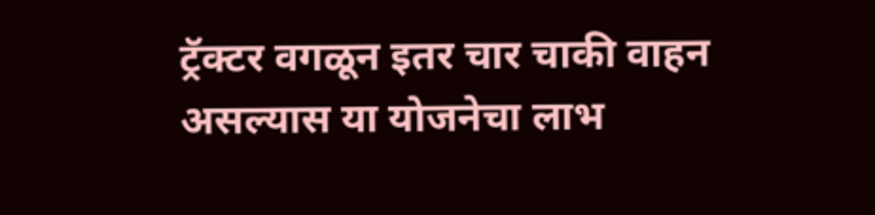ट्रॅक्टर वगळून इतर चार चाकी वाहन असल्यास या योजनेचा लाभ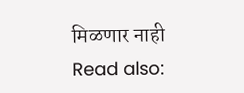मिळणार नाही
Read also: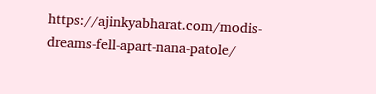https://ajinkyabharat.com/modis-dreams-fell-apart-nana-patole/